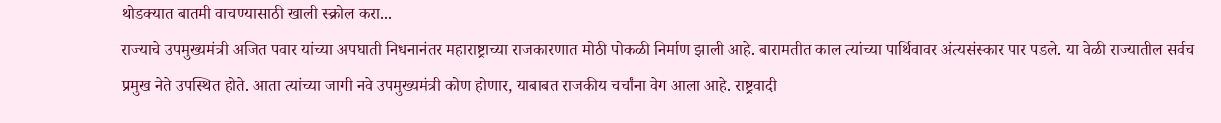थोडक्यात बातमी वाचण्यासाठी खाली स्क्रोल करा...
राज्याचे उपमुख्यमंत्री अजित पवार यांच्या अपघाती निधनानंतर महाराष्ट्राच्या राजकारणात मोठी पोकळी निर्माण झाली आहे. बारामतीत काल त्यांच्या पार्थिवावर अंत्यसंस्कार पार पडले. या वेळी राज्यातील सर्वच प्रमुख नेते उपस्थित होते. आता त्यांच्या जागी नवे उपमुख्यमंत्री कोण होणार, याबाबत राजकीय चर्चांना वेग आला आहे. राष्ट्रवादी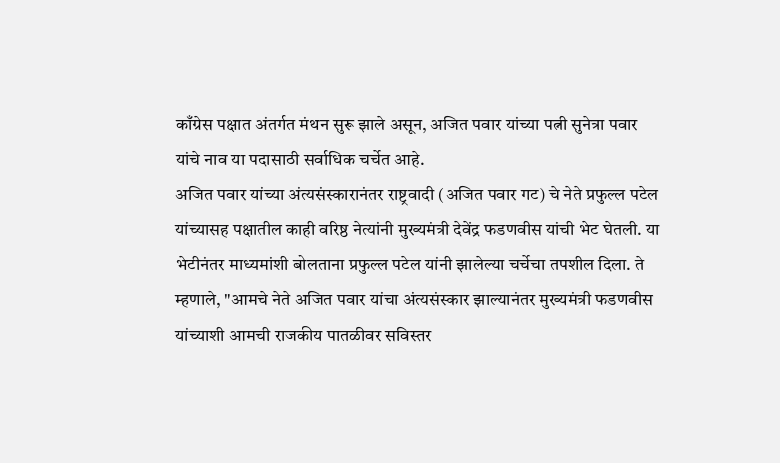काँग्रेस पक्षात अंतर्गत मंथन सुरू झाले असून, अजित पवार यांच्या पत्नी सुनेत्रा पवार यांचे नाव या पदासाठी सर्वाधिक चर्चेत आहे.
अजित पवार यांच्या अंत्यसंस्कारानंतर राष्ट्रवादी (अजित पवार गट) चे नेते प्रफुल्ल पटेल यांच्यासह पक्षातील काही वरिष्ठ नेत्यांनी मुख्यमंत्री देवेंद्र फडणवीस यांची भेट घेतली. या भेटीनंतर माध्यमांशी बोलताना प्रफुल्ल पटेल यांनी झालेल्या चर्चेचा तपशील दिला. ते म्हणाले, "आमचे नेते अजित पवार यांचा अंत्यसंस्कार झाल्यानंतर मुख्यमंत्री फडणवीस यांच्याशी आमची राजकीय पातळीवर सविस्तर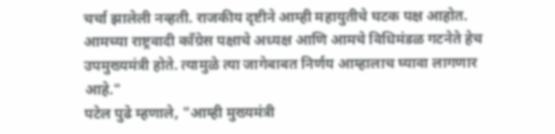चर्चा झालेली नव्हती. राजकीय दृष्टीने आम्ही महायुतीचे घटक पक्ष आहोत. आमच्या राष्ट्रवादी काँग्रेस पक्षाचे अध्यक्ष आणि आमचे विधिमंडळ गटनेते हेच उपमुख्यमंत्री होते. त्यामुळे त्या जागेबाबत निर्णय आम्हालाच घ्यावा लागणार आहे."
पटेल पुढे म्हणाले, "आम्ही मुख्यमंत्री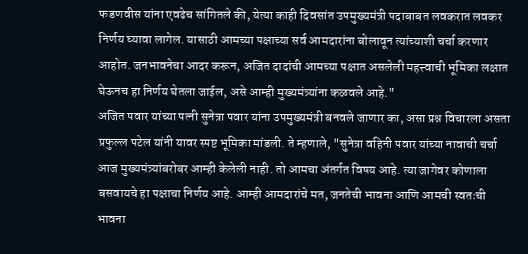फडणवीस यांना एवढेच सांगितले की, येत्या काही दिवसांत उपमुख्यमंत्री पदाबाबत लवकरात लवकर निर्णय घ्यावा लागेल. यासाठी आमच्या पक्षाच्या सर्व आमदारांना बोलावून त्यांच्याशी चर्चा करणार आहोत. जनभावनेचा आदर करून, अजित दादांची आमच्या पक्षात असलेली महत्त्वाची भूमिका लक्षात घेऊनच हा निर्णय घेतला जाईल, असे आम्ही मुख्यमंत्र्यांना कळवले आहे."
अजित पवार यांच्या पत्नी सुनेत्रा पवार यांना उपमुख्यमंत्री बनवले जाणार का, असा प्रश्न विचारला असता प्रफुल्ल पटेल यांनी यावर स्पष्ट भूमिका मांडली. ते म्हणाले, "सुनेत्रा वहिनी पवार यांच्या नावाची चर्चा आज मुख्यमंत्र्यांबरोबर आम्ही केलेली नाही. तो आमचा अंतर्गत विषय आहे. त्या जागेवर कोणाला बसवायचे हा पक्षाचा निर्णय आहे. आम्ही आमदारांचे मत, जनतेची भावना आणि आमची स्वतःची भावना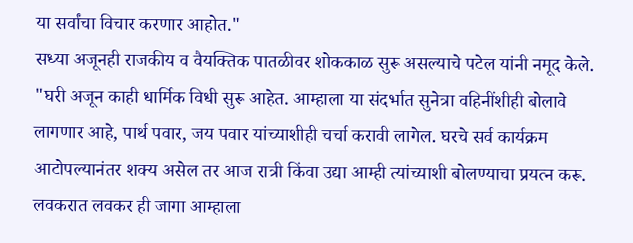या सर्वांचा विचार करणार आहोत."
सध्या अजूनही राजकीय व वैयक्तिक पातळीवर शोककाळ सुरू असल्याचे पटेल यांनी नमूद केले. "घरी अजून काही धार्मिक विधी सुरू आहेत. आम्हाला या संदर्भात सुनेत्रा वहिनींशीही बोलावे लागणार आहे, पार्थ पवार, जय पवार यांच्याशीही चर्चा करावी लागेल. घरचे सर्व कार्यक्रम आटोपल्यानंतर शक्य असेल तर आज रात्री किंवा उद्या आम्ही त्यांच्याशी बोलण्याचा प्रयत्न करू. लवकरात लवकर ही जागा आम्हाला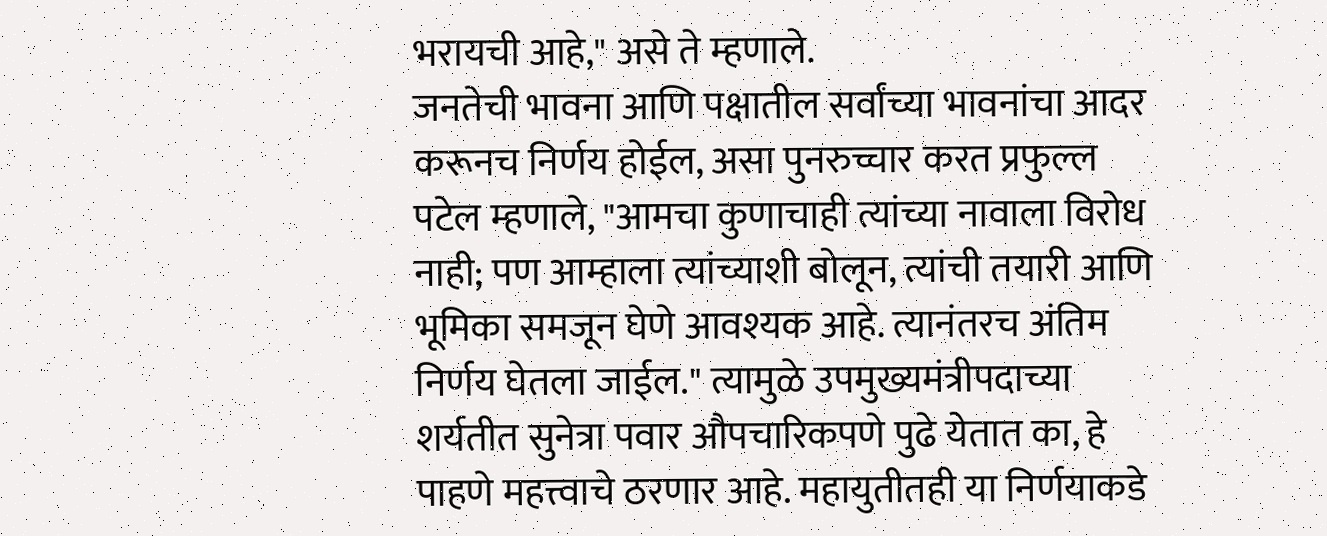भरायची आहे," असे ते म्हणाले.
जनतेची भावना आणि पक्षातील सर्वांच्या भावनांचा आदर करूनच निर्णय होईल, असा पुनरुच्चार करत प्रफुल्ल पटेल म्हणाले, "आमचा कुणाचाही त्यांच्या नावाला विरोध नाही; पण आम्हाला त्यांच्याशी बोलून, त्यांची तयारी आणि भूमिका समजून घेणे आवश्यक आहे. त्यानंतरच अंतिम निर्णय घेतला जाईल." त्यामुळे उपमुख्यमंत्रीपदाच्या शर्यतीत सुनेत्रा पवार औपचारिकपणे पुढे येतात का, हे पाहणे महत्त्वाचे ठरणार आहे. महायुतीतही या निर्णयाकडे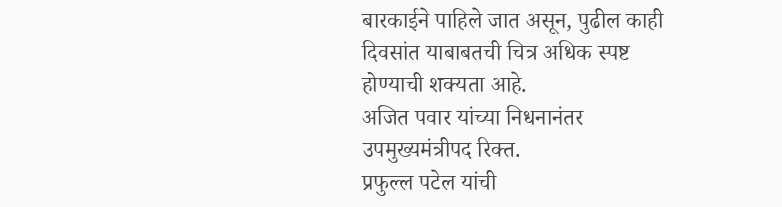बारकाईने पाहिले जात असून, पुढील काही दिवसांत याबाबतची चित्र अधिक स्पष्ट होण्याची शक्यता आहे.
अजित पवार यांच्या निधनानंतर उपमुख्यमंत्रीपद रिक्त.
प्रफुल्ल पटेल यांची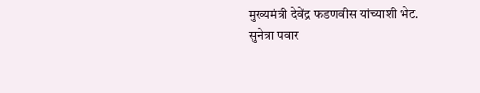मुख्यमंत्री देवेंद्र फडणवीस यांच्याशी भेट.
सुनेत्रा पवार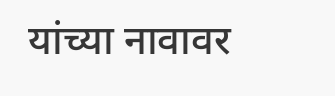यांच्या नावावर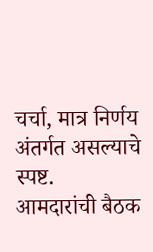चर्चा, मात्र निर्णय अंतर्गत असल्याचे स्पष्ट.
आमदारांची बैठक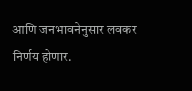आणि जनभावनेनुसार लवकर निर्णय होणार.